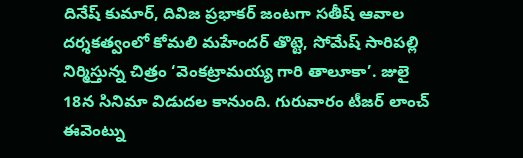దినేష్ కుమార్, దివిజ ప్రభాకర్ జంటగా సతీష్ ఆవాల దర్శకత్వంలో కోమలి మహేందర్ తొట్టె, సోమేష్ సారిపల్లి నిర్మిస్తున్న చిత్రం ‘వెంకట్రామయ్య గారి తాలూకా’. జులై 18న సినిమా విడుదల కానుంది. గురువారం టీజర్ లాంచ్ ఈవెంట్ను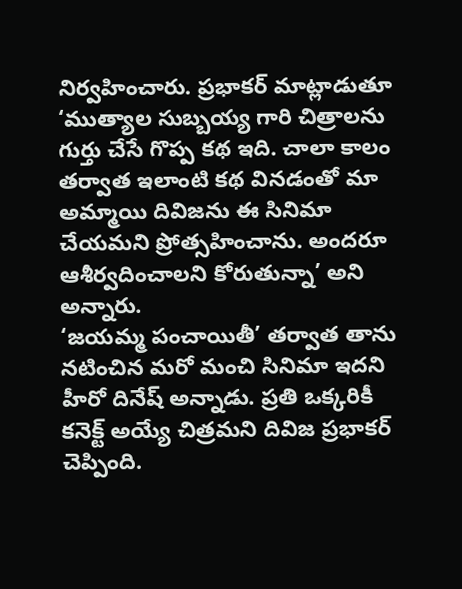నిర్వహించారు. ప్రభాకర్ మాట్లాడుతూ ‘ముత్యాల సుబ్బయ్య గారి చిత్రాలను గుర్తు చేసే గొప్ప కథ ఇది. చాలా కాలం తర్వాత ఇలాంటి కథ వినడంతో మా అమ్మాయి దివిజను ఈ సినిమా చేయమని ప్రోత్సహించాను. అందరూ ఆశీర్వదించాలని కోరుతున్నా’ అని అన్నారు.
‘జయమ్మ పంచాయితీ’ తర్వాత తాను నటించిన మరో మంచి సినిమా ఇదని హీరో దినేష్ అన్నాడు. ప్రతి ఒక్కరికీ కనెక్ట్ అయ్యే చిత్రమని దివిజ ప్రభాకర్ చెప్పింది.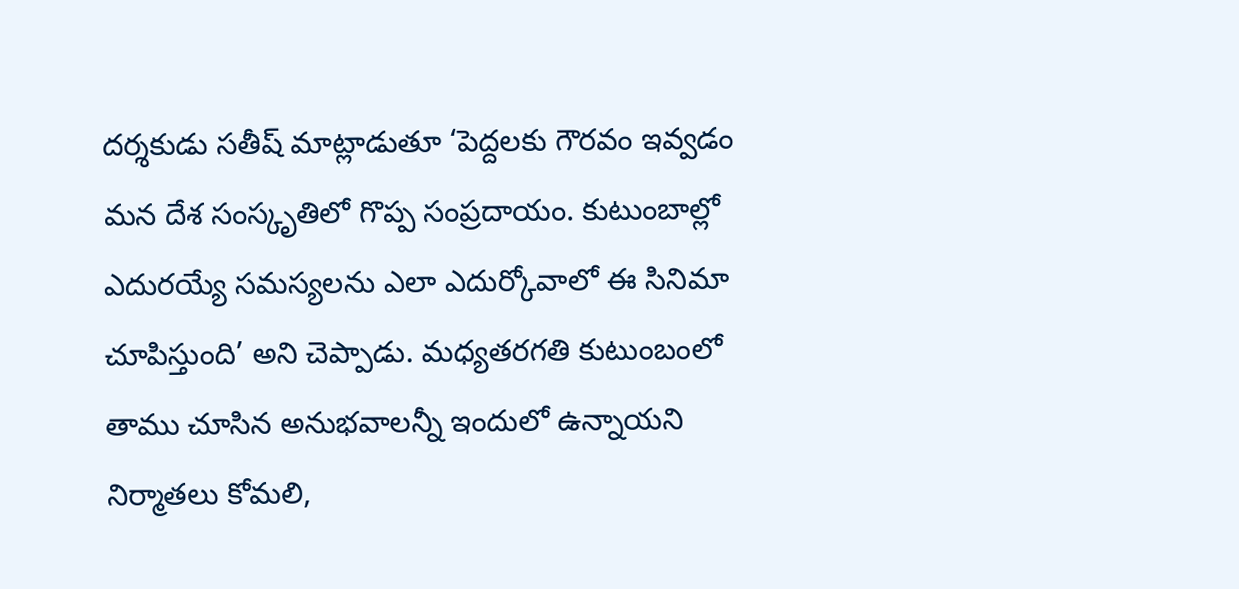దర్శకుడు సతీష్ మాట్లాడుతూ ‘పెద్దలకు గౌరవం ఇవ్వడం మన దేశ సంస్కృతిలో గొప్ప సంప్రదాయం. కుటుంబాల్లో ఎదురయ్యే సమస్యలను ఎలా ఎదుర్కోవాలో ఈ సినిమా చూపిస్తుంది’ అని చెప్పాడు. మధ్యతరగతి కుటుంబంలో తాము చూసిన అనుభవాలన్నీ ఇందులో ఉన్నాయని నిర్మాతలు కోమలి,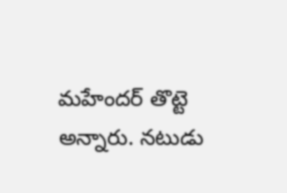మహేందర్ తొట్టె అన్నారు. నటుడు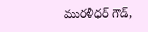మురళీధర్ గౌడ్,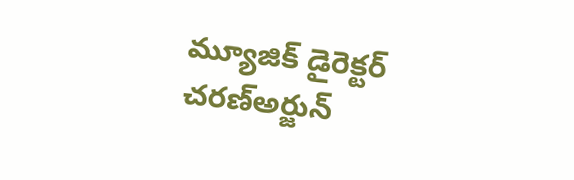మ్యూజిక్ డైరెక్టర్ చరణ్అర్జున్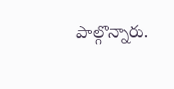పాల్గొన్నారు.